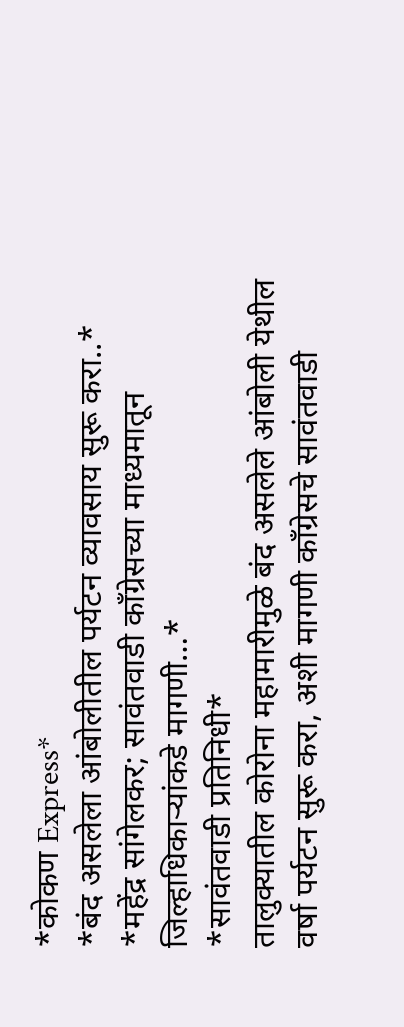*कोकण Express*
*बंद असलेला आंबोलीतील पर्यटन व्यावसाय सुरू करा..*
*महेंद्र सांगेलकर; सावंतवाडी काँग्रेसच्या माध्यमातून जिल्हाधिकाऱ्यांकडे मागणी…*
*सावंतवाडी प्रतिनिधी*
तालुक्यातील कोरोना महामारीमुळे बंद असलेले आंबोली येथील वर्षा पर्यटन सुरू करा, अशी मागणी काँग्रेसचे सावंतवाडी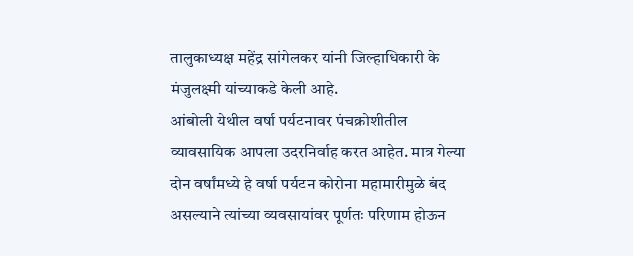तालुकाध्यक्ष महेंद्र सांगेलकर यांनी जिल्हाधिकारी के मंजुलक्ष्मी यांच्याकडे केली आहे.
आंबोली येथील वर्षा पर्यटनावर पंचक्रोशीतील व्यावसायिक आपला उदरनिर्वाह करत आहेत. मात्र गेल्या दोन वर्षांमध्ये हे वर्षा पर्यटन कोरोना महामारीमुळे बंद असल्याने त्यांच्या व्यवसायांवर पूर्णतः परिणाम होऊन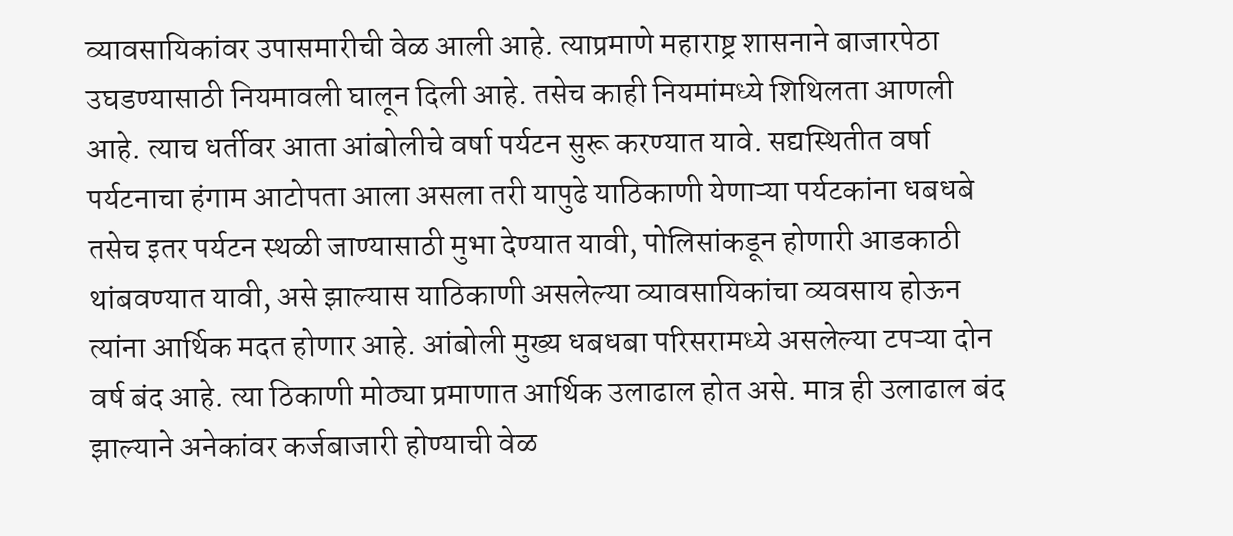व्यावसायिकांवर उपासमारीची वेळ आली आहे. त्याप्रमाणे महाराष्ट्र शासनाने बाजारपेठा उघडण्यासाठी नियमावली घालून दिली आहे. तसेच काही नियमांमध्ये शिथिलता आणली आहे. त्याच धर्तीवर आता आंबोलीचे वर्षा पर्यटन सुरू करण्यात यावे. सद्यस्थितीत वर्षा पर्यटनाचा हंगाम आटोपता आला असला तरी यापुढे याठिकाणी येणाऱ्या पर्यटकांना धबधबे तसेच इतर पर्यटन स्थळी जाण्यासाठी मुभा देण्यात यावी, पोलिसांकडून होणारी आडकाठी थांबवण्यात यावी, असे झाल्यास याठिकाणी असलेल्या व्यावसायिकांचा व्यवसाय होऊन त्यांना आर्थिक मदत होणार आहे. आंबोली मुख्य धबधबा परिसरामध्ये असलेल्या टपऱ्या दोन वर्ष बंद आहे. त्या ठिकाणी मोठ्या प्रमाणात आर्थिक उलाढाल होत असे. मात्र ही उलाढाल बंद झाल्याने अनेकांवर कर्जबाजारी होण्याची वेळ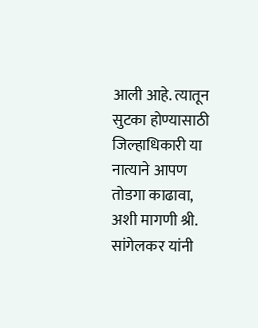आली आहे. त्यातून सुटका होण्यासाठी जिल्हाधिकारी या नात्याने आपण तोडगा काढावा, अशी मागणी श्री. सांगेलकर यांनी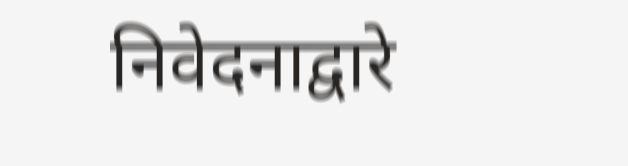निवेदनाद्वारे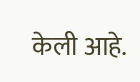केली आहे.